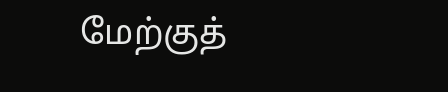மேற்குத்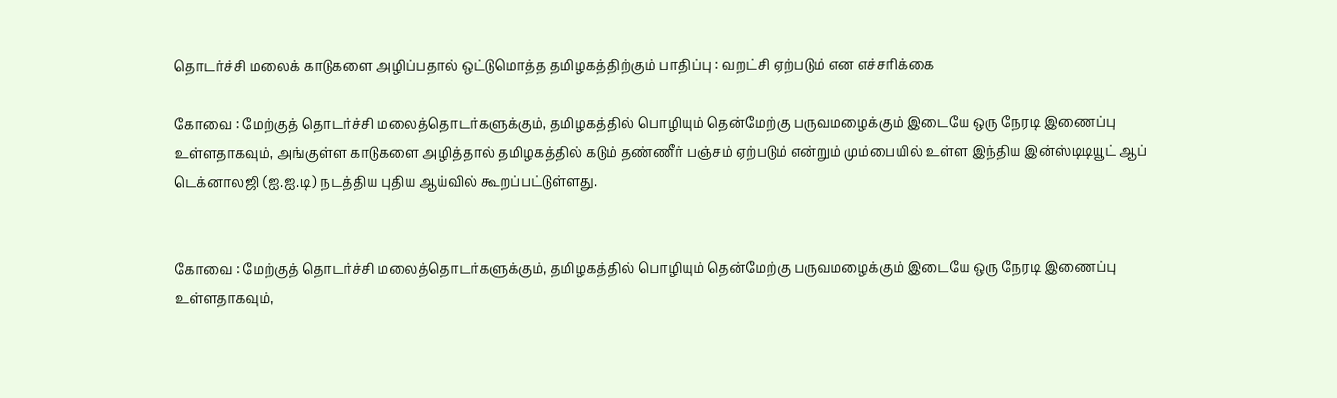தொடர்ச்சி மலைக் காடுகளை அழிப்பதால் ஒட்டுமொத்த தமிழகத்திற்கும் பாதிப்பு : வறட்சி ஏற்படும் என எச்சரிக்கை

கோவை : மேற்குத் தொடர்ச்சி மலைத்தொடர்களுக்கும், தமிழகத்தில் பொழியும் தென்மேற்கு பருவமழைக்கும் இடையே ஒரு நேரடி இணைப்பு உள்ளதாகவும், அங்குள்ள காடுகளை அழித்தால் தமிழகத்தில் கடும் தண்ணீர் பஞ்சம் ஏற்படும் என்றும் மும்பையில் உள்ள இந்திய இன்ஸ்டிடியூட் ஆப் டெக்னாலஜி (ஐ.ஐ.டி) நடத்திய புதிய ஆய்வில் கூறப்பட்டுள்ளது.


கோவை : மேற்குத் தொடர்ச்சி மலைத்தொடர்களுக்கும், தமிழகத்தில் பொழியும் தென்மேற்கு பருவமழைக்கும் இடையே ஒரு நேரடி இணைப்பு உள்ளதாகவும்,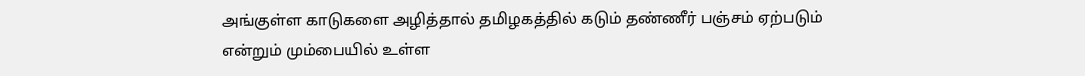அங்குள்ள காடுகளை அழித்தால் தமிழகத்தில் கடும் தண்ணீர் பஞ்சம் ஏற்படும் என்றும் மும்பையில் உள்ள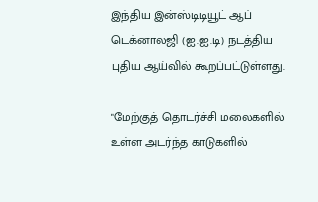இந்திய இன்ஸ்டிடியூட் ஆப் டெக்னாலஜி (ஐ.ஐ.டி) நடத்திய புதிய ஆய்வில் கூறப்பட்டுள்ளது.

"மேற்குத் தொடர்ச்சி மலைகளில் உள்ள அடர்ந்த காடுகளில்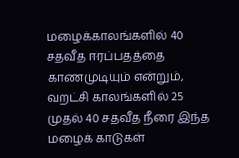மழைக்காலங்களில் 40 சதவீத ஈரப்பதத்தை காணமுடியும் என்றும், வறட்சி காலங்களில் 25 முதல் 40 சதவீத நீரை இந்த மழைக் காடுகள்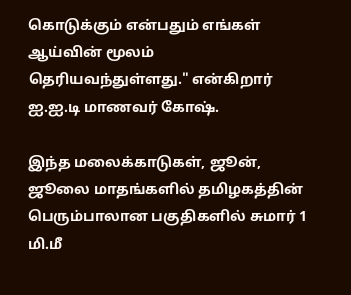கொடுக்கும் என்பதும் எங்கள் ஆய்வின் மூலம் தெரியவந்துள்ளது." என்கிறார் ஐ.ஐ.டி மாணவர் கோஷ்.

இந்த மலைக்காடுகள், ஜூன், ஜூலை மாதங்களில் தமிழகத்தின் பெரும்பாலான பகுதிகளில் சுமார் 1 மி.மீ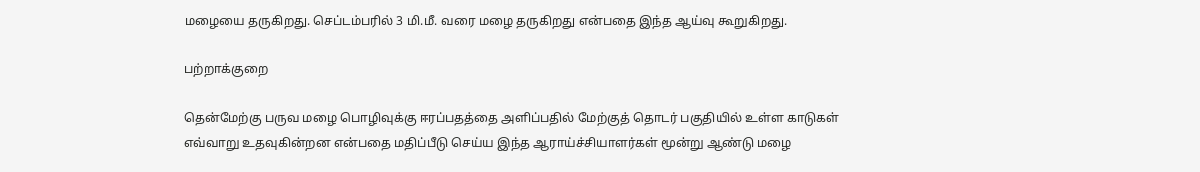மழையை தருகிறது. செப்டம்பரில் 3 மி.மீ. வரை மழை தருகிறது என்பதை இந்த ஆய்வு கூறுகிறது.

பற்றாக்குறை

தென்மேற்கு பருவ மழை பொழிவுக்கு ஈரப்பதத்தை அளிப்பதில் மேற்குத் தொடர் பகுதியில் உள்ள காடுகள் எவ்வாறு உதவுகின்றன என்பதை மதிப்பீடு செய்ய இந்த ஆராய்ச்சியாளர்கள் மூன்று ஆண்டு மழை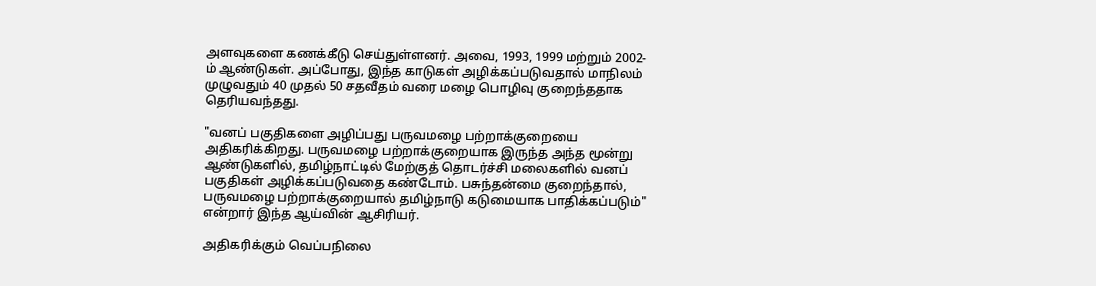அளவுகளை கணக்கீடு செய்துள்ளனர். அவை, 1993, 1999 மற்றும் 2002-ம் ஆண்டுகள். அப்போது, இந்த காடுகள் அழிக்கப்படுவதால் மாநிலம் முழுவதும் 40 முதல் 50 சதவீதம் வரை மழை பொழிவு குறைந்ததாக தெரியவந்தது.

"வனப் பகுதிகளை அழிப்பது பருவமழை பற்றாக்குறையை அதிகரிக்கிறது. பருவமழை பற்றாக்குறையாக இருந்த அந்த மூன்று ஆண்டுகளில், தமிழ்நாட்டில் மேற்குத் தொடர்ச்சி மலைகளில் வனப் பகுதிகள் அழிக்கப்படுவதை கண்டோம். பசுந்தன்மை குறைந்தால், பருவமழை பற்றாக்குறையால் தமிழ்நாடு கடுமையாக பாதிக்கப்படும்" என்றார் இந்த ஆய்வின் ஆசிரியர்.

அதிகரிக்கும் வெப்பநிலை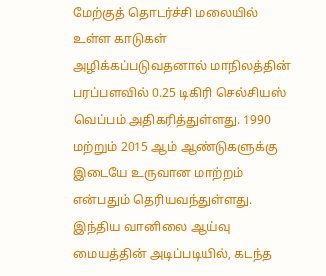மேற்குத் தொடர்ச்சி மலையில் உள்ள காடுகள் அழிக்கப்படுவதனால் மாநிலத்தின் பரப்பளவில் 0.25 டிகிரி செல்சியஸ் வெப்பம் அதிகரித்துள்ளது. 1990 மற்றும் 2015 ஆம் ஆண்டுகளுக்கு இடையே உருவான மாற்றம் என்பதும் தெரியவந்துள்ளது. இந்திய வானிலை ஆய்வு மையத்தின் அடிப்படியில், கடந்த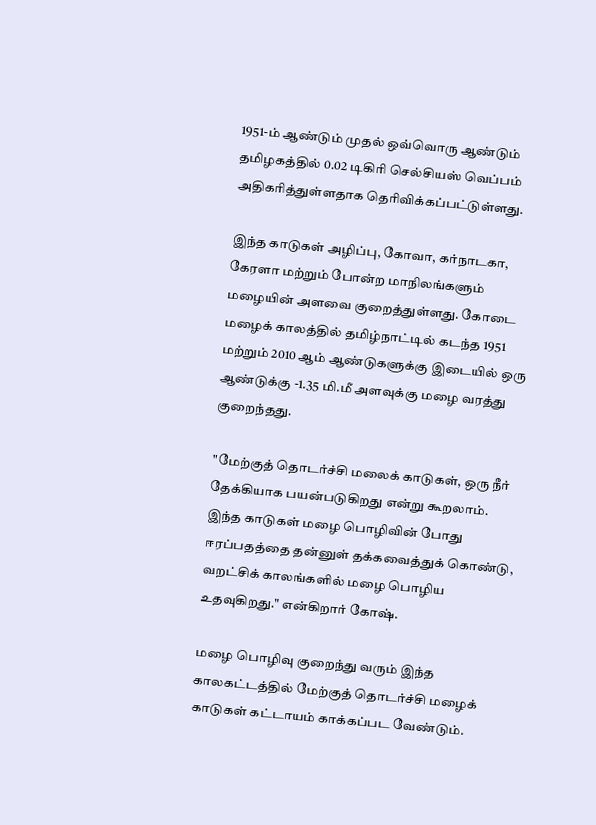1951-ம் ஆண்டும் முதல் ஒவ்வொரு ஆண்டும் தமிழகத்தில் 0.02 டிகிரி செல்சியஸ் வெப்பம் அதிகரித்துள்ளதாக தெரிவிக்கப்பட்டுள்ளது.

இந்த காடுகள் அழிப்பு, கோவா, கர்நாடகா, கேரளா மற்றும் போன்ற மாநிலங்களும் மழையின் அளவை குறைத்துள்ளது. கோடை மழைக் காலத்தில் தமிழ்நாட்டில் கடந்த 1951 மற்றும் 2010 ஆம் ஆண்டுகளுக்கு இடையில் ஒரு ஆண்டுக்கு -1.35 மி.மீ அளவுக்கு மழை வரத்து குறைந்தது.

"மேற்குத் தொடர்ச்சி மலைக் காடுகள், ஒரு நீர் தேக்கியாக பயன்படுகிறது என்று கூறலாம். இந்த காடுகள் மழை பொழிவின் போது ஈரப்பதத்தை தன்னுள் தக்கவைத்துக் கொண்டு, வறட்சிக் காலங்களில் மழை பொழிய உதவுகிறது." என்கிறார் கோஷ்.

மழை பொழிவு குறைந்து வரும் இந்த காலகட்டத்தில் மேற்குத் தொடர்ச்சி மழைக் காடுகள் கட்டாயம் காக்கப்பட வேண்டும்.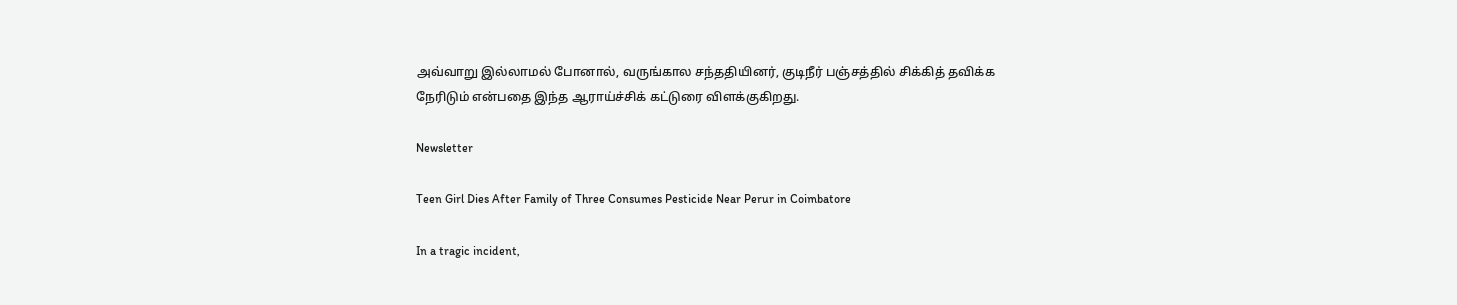அவ்வாறு இல்லாமல் போனால், வருங்கால சந்ததியினர், குடிநீர் பஞ்சத்தில் சிக்கித் தவிக்க நேரிடும் என்பதை இந்த ஆராய்ச்சிக் கட்டுரை விளக்குகிறது.

Newsletter

Teen Girl Dies After Family of Three Consumes Pesticide Near Perur in Coimbatore

In a tragic incident,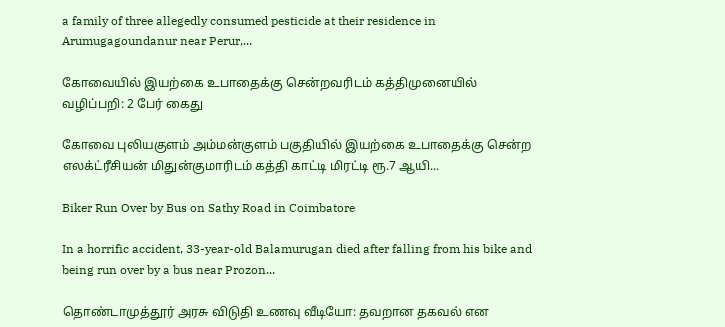a family of three allegedly consumed pesticide at their residence in Arumugagoundanur near Perur,...

கோவையில் இயற்கை உபாதைக்கு சென்றவரிடம் கத்திமுனையில் வழிப்பறி: 2 பேர் கைது

கோவை புலியகுளம் அம்மன்குளம் பகுதியில் இயற்கை உபாதைக்கு சென்ற எலக்ட்ரீசியன் மிதுன்குமாரிடம் கத்தி காட்டி மிரட்டி ரூ.7 ஆயி...

Biker Run Over by Bus on Sathy Road in Coimbatore

In a horrific accident, 33-year-old Balamurugan died after falling from his bike and being run over by a bus near Prozon...

தொண்டாமுத்தூர் அரசு விடுதி உணவு வீடியோ: தவறான தகவல் என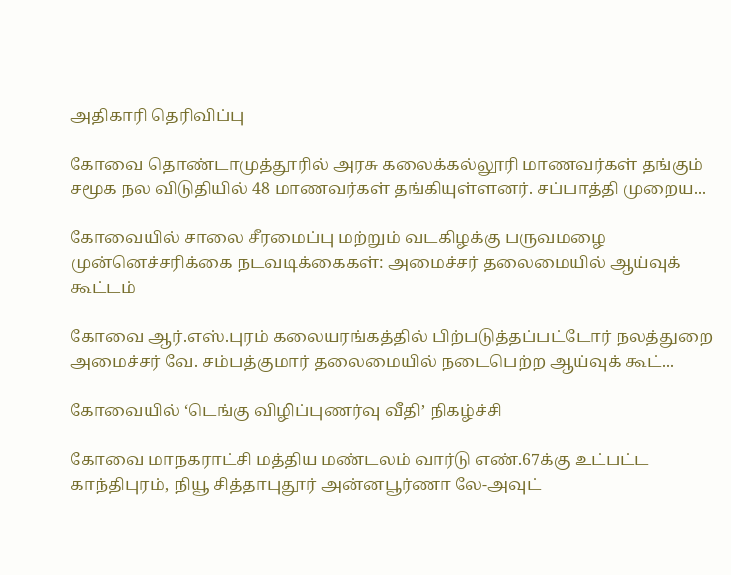அதிகாரி தெரிவிப்பு

கோவை தொண்டாமுத்தூரில் அரசு கலைக்கல்லூரி மாணவர்கள் தங்கும் சமூக நல விடுதியில் 48 மாணவர்கள் தங்கியுள்ளனர். சப்பாத்தி முறைய...

கோவையில் சாலை சீரமைப்பு மற்றும் வடகிழக்கு பருவமழை முன்னெச்சரிக்கை நடவடிக்கைகள்: அமைச்சர் தலைமையில் ஆய்வுக் கூட்டம்

கோவை ஆர்.எஸ்.புரம் கலையரங்கத்தில் பிற்படுத்தப்பட்டோர் நலத்துறை அமைச்சர் வே. சம்பத்குமார் தலைமையில் நடைபெற்ற ஆய்வுக் கூட்...

கோவையில் ‘டெங்கு விழிப்புணர்வு வீதி’ நிகழ்ச்சி

கோவை மாநகராட்சி மத்திய மண்டலம் வார்டு எண்.67க்கு உட்பட்ட காந்திபுரம், நியூ சித்தாபுதூர் அன்னபூர்ணா லே-அவுட்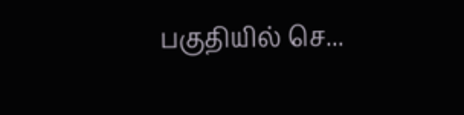பகுதியில் செ...